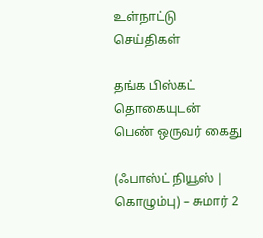உள்நாட்டு செய்திகள்

தங்க பிஸ்கட் தொகையுடன் பெண் ஒருவர் கைது

(ஃபாஸ்ட் நியூஸ் | கொழும்பு) – சுமார் 2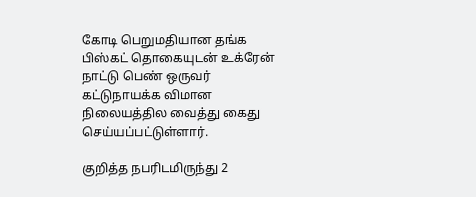கோடி பெறுமதியான தங்க பிஸ்கட் தொகையுடன் உக்ரேன் நாட்டு பெண் ஒருவர் கட்டுநாயக்க விமான நிலையத்தில வைத்து கைது செய்யப்பட்டுள்ளார்.

குறித்த நபரிடமிருந்து 2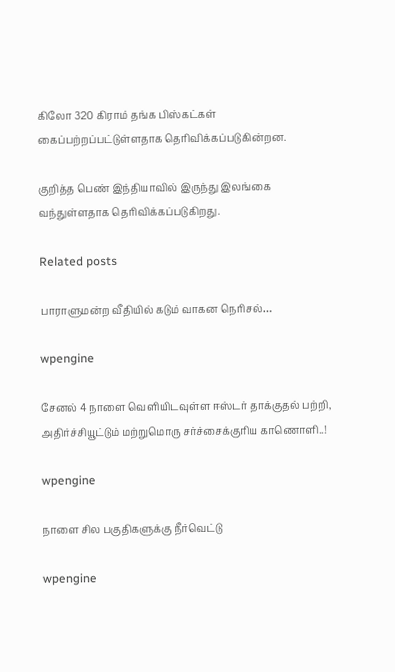கிலோ 320 கிராம் தங்க பிஸ்கட்கள் கைப்பற்றப்பட்டுள்ளதாக தெரிவிக்கப்படுகின்றன.

குறித்த பெண் இந்தியாவில் இருந்து இலங்கை வந்துள்ளதாக தெரிவிக்கப்படுகிறது.

Related posts

பாராளுமன்ற வீதியில் கடும் வாகன நெரிசல்…

wpengine

சேனல் 4 நாளை வெளியிடவுள்ள ஈஸ்டர் தாக்குதல் பற்றி, அதிர்ச்சியூட்டும் மற்றுமொரு சர்ச்சைக்குரிய காணொளி..!

wpengine

நாளை சில பகுதிகளுக்கு நீர்வெட்டு

wpengine